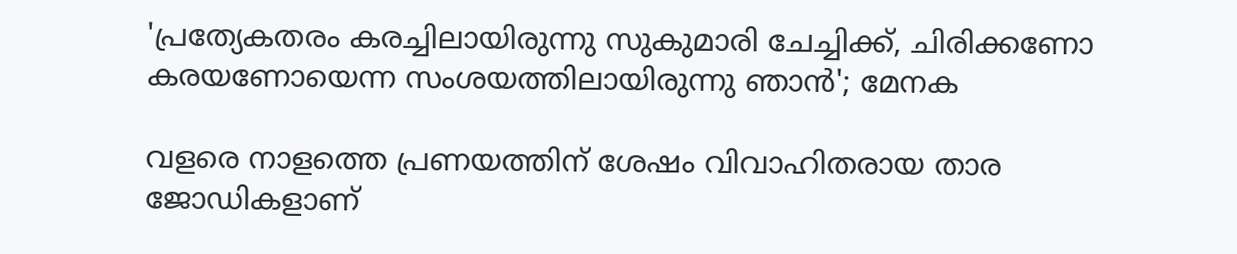'പ്രത്യേകതരം കരച്ചിലായിരുന്നു സുകുമാരി ചേച്ചിക്ക്, ചിരിക്കണോ കരയണോയെന്ന സംശയത്തിലായിരുന്നു ഞാൻ'; മേനക

വളരെ നാളത്തെ പ്രണയത്തിന് ശേഷം വിവാഹിതരായ താര ജോഡികളാണ്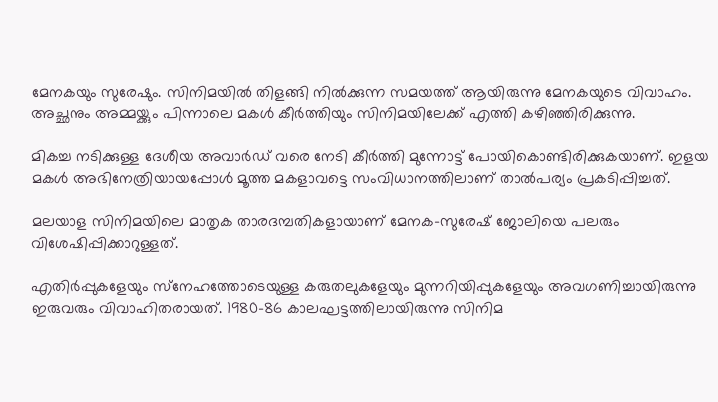മേനകയും സുരേഷും. സിനിമയിൽ തിളങ്ങി നിൽക്കുന്ന സമയത്ത് ആയിരുന്നു മേനകയുടെ വിവാഹം. അച്ഛനും അമ്മയ്ക്കും പിന്നാലെ മകൾ കീർത്തിയും സിനിമയിലേക്ക് എത്തി കഴിഞ്ഞിരിക്കുന്നു.

മികച്ച നടിക്കുള്ള ദേശീയ അവാർഡ് വരെ നേടി കീർത്തി മുന്നോട്ട് പോയികൊണ്ടിരിക്കുകയാണ്. ഇളയ മകൾ അഭിനേത്രിയായപ്പോൾ മൂത്ത മകളാവട്ടെ സംവിധാനത്തിലാണ് താൽപര്യം പ്രകടിപ്പിച്ചത്.

മലയാള സിനിമയിലെ മാതൃക താരദമ്പതികളായാണ് മേനക-സുരേഷ് ജോലിയെ പലരും വിശേഷിപ്പിക്കാറുള്ളത്.

എതിർപ്പുകളേയും സ്‌നേഹത്തോടെയുള്ള കരുതലുകളേയും മുന്നറിയിപ്പുകളേയും അവഗണിച്ചായിരുന്നു ഇരുവരും വിവാഹിതരായത്. 1980-86 കാലഘട്ടത്തിലായിരുന്നു സിനിമ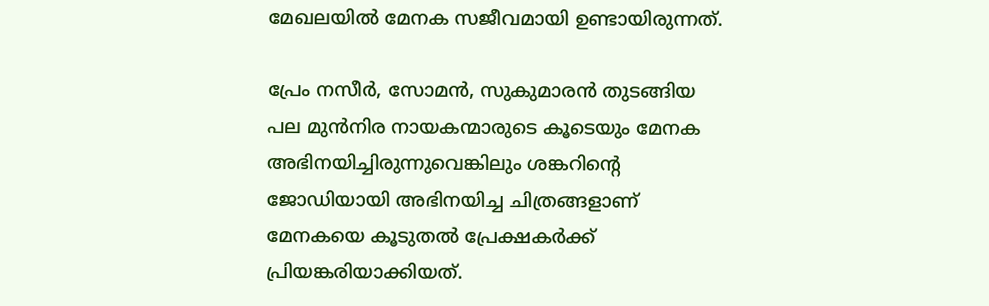മേഖലയിൽ മേനക സജീവമായി ഉണ്ടായിരുന്നത്.

പ്രേം നസീർ, സോമൻ, സുകുമാരൻ തുടങ്ങിയ പല മുൻനിര നായകന്മാരുടെ കൂടെയും മേനക അഭിനയിച്ചിരുന്നുവെങ്കിലും ശങ്കറിന്റെ ജോഡിയായി അഭിനയിച്ച ചിത്രങ്ങളാണ് മേനകയെ കൂടുതൽ പ്രേക്ഷകർക്ക് പ്രിയങ്കരിയാക്കിയത്.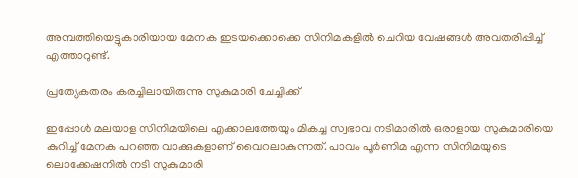അമ്പത്തിയെട്ടുകാരിയായ മേനക ഇടയക്കൊക്കെ സിനിമകളിൽ ചെറിയ വേഷങ്ങൾ അവതരിപ്പിച്ച് എത്താറുണ്ട്.

പ്രത്യേകതരം കരച്ചിലായിരുന്നു സുകുമാരി ചേച്ചിക്ക്

ഇപ്പോൾ മലയാള സിനിമയിലെ എക്കാലത്തേയും മികച്ച സ്വഭാവ നടിമാരിൽ ഒരാളായ സുകുമാരിയെ കുറിച്ച് മേനക പറഞ്ഞ വാക്കുകളാണ് വൈറലാകുന്നത്. പാവം പൂർണിമ എന്ന സിനിമയുടെ ലൊക്കേഷനിൽ നടി സുകുമാരി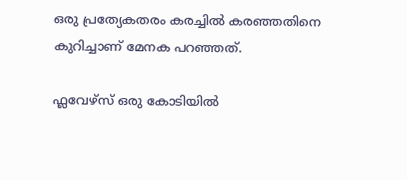ഒരു പ്രത്യേകതരം കരച്ചിൽ കരഞ്ഞതിനെ കുറിച്ചാണ് മേനക പറഞ്ഞത്.

ഫ്ലവേഴ്സ് ഒരു കോടിയിൽ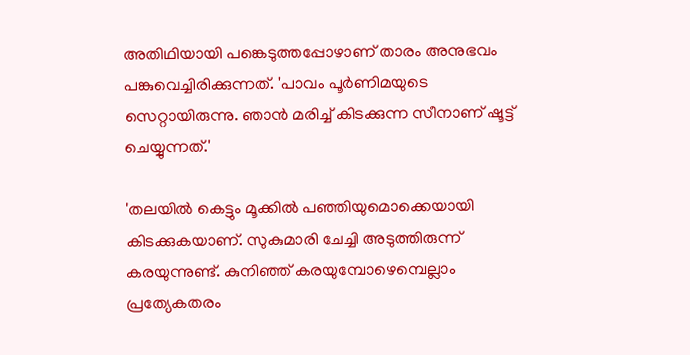അതിഥിയായി പങ്കെടുത്തപ്പോഴാണ് താരം അനുഭവം പങ്കുവെച്ചിരിക്കുന്നത്. 'പാവം പൂർണിമയുടെ സെറ്റായിരുന്നു. ഞാൻ മരിച്ച് കിടക്കുന്ന സീനാണ് ഷൂട്ട് ചെയ്യുന്നത്.'

'തലയിൽ കെട്ടും മൂക്കിൽ പഞ്ഞിയുമൊക്കെയായി കിടക്കുകയാണ്. സുകുമാരി ചേച്ചി അടുത്തിരുന്ന് കരയുന്നുണ്ട്. കുനിഞ്ഞ് കരയുമ്പോഴെമ്പെല്ലാം പ്രത്യേകതരം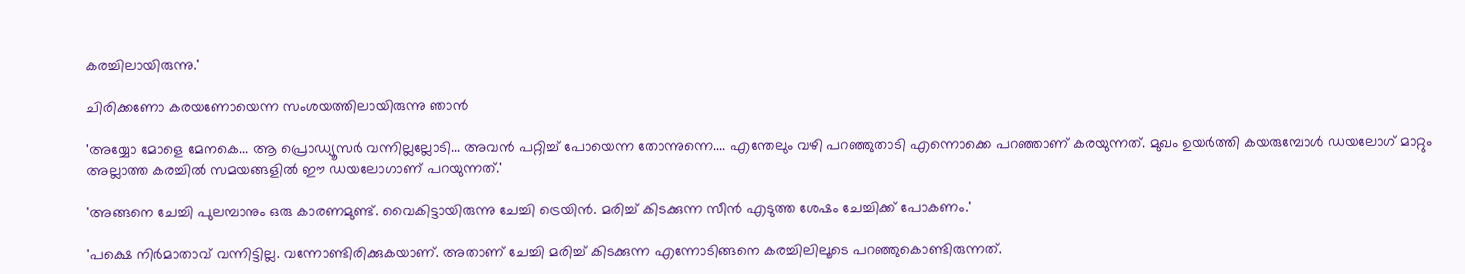കരച്ചിലായിരുന്നു.'

ചിരിക്കണോ കരയണോയെന്ന സംശയത്തിലായിരുന്നു ഞാൻ

'അയ്യോ മോളെ മേനകെ... ആ പ്രൊഡ്യൂസർ വന്നില്ലല്ലോടി... അവൻ പറ്റിച്ച് പോയെന്ന തോന്നുന്നെ.... എന്തേലും വഴി പറഞ്ഞുതാടി എന്നൊക്കെ പറഞ്ഞാണ് കരയുന്നത്. മുഖം ഉയർത്തി കയരുമ്പോൾ ഡയലോഗ് മാറ്റും അല്ലാത്ത കരച്ചിൽ സമയങ്ങളിൽ ഈ ഡയലോഗാണ് പറയുന്നത്.'

'അങ്ങനെ ചേച്ചി പുലമ്പാനും ഒരു കാരണമുണ്ട്. വൈകിട്ടായിരുന്നു ചേച്ചി ട്രെയിൻ. മരിച്ച് കിടക്കുന്ന സീൻ എടുത്ത ശേഷം ചേച്ചിക്ക് പോകണം.'

'പക്ഷെ നിർമാതാവ് വന്നിട്ടില്ല. വന്നോണ്ടിരിക്കുകയാണ്. അതാണ് ചേച്ചി മരിച്ച് കിടക്കുന്ന എന്നോടിങ്ങനെ കരച്ചിലിലൂടെ പറഞ്ഞുകൊണ്ടിരുന്നത്.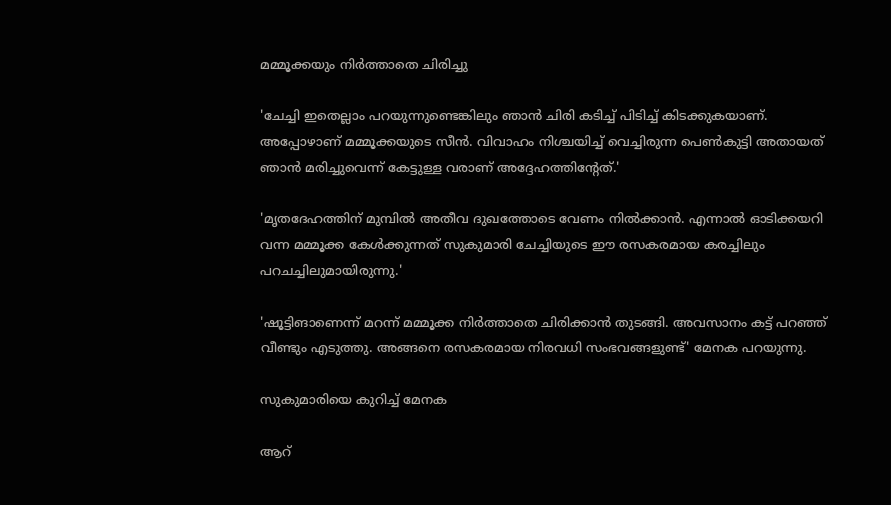മമ്മൂക്കയും നിർത്താതെ ചിരിച്ചു

'ചേച്ചി ഇതെല്ലാം പറയുന്നുണ്ടെങ്കിലും ഞാൻ ചിരി കടിച്ച് പിടിച്ച് കിടക്കുകയാണ്. അപ്പോഴാണ് മമ്മൂക്കയുടെ സീൻ. വിവാഹം നിശ്ചയിച്ച് വെച്ചിരുന്ന പെൺകുട്ടി അതായത് ഞാൻ മരിച്ചുവെന്ന് കേട്ടുള്ള വരാണ് അദ്ദേഹത്തിന്റേത്.'

'മൃതദേഹത്തിന് മുമ്പിൽ അതീവ ദുഖത്തോടെ വേണം നിൽക്കാൻ. എന്നാൽ ഓടിക്കയറി വന്ന മമ്മൂക്ക കേൾക്കുന്നത് സുകുമാരി ചേച്ചിയുടെ ഈ രസകരമായ കരച്ചിലും പറചച്ചിലുമായിരുന്നു.'

'ഷൂട്ടിങാണെന്ന് മറന്ന് മമ്മൂക്ക നിർത്താതെ ചിരിക്കാൻ തുടങ്ങി. അവസാനം കട്ട് പറഞ്ഞ് വീണ്ടും എടുത്തു. അങ്ങനെ രസകരമായ നിരവധി സംഭവങ്ങളുണ്ട്' മേനക പറയുന്നു.

സുകുമാരിയെ കുറിച്ച് മേനക

ആറ്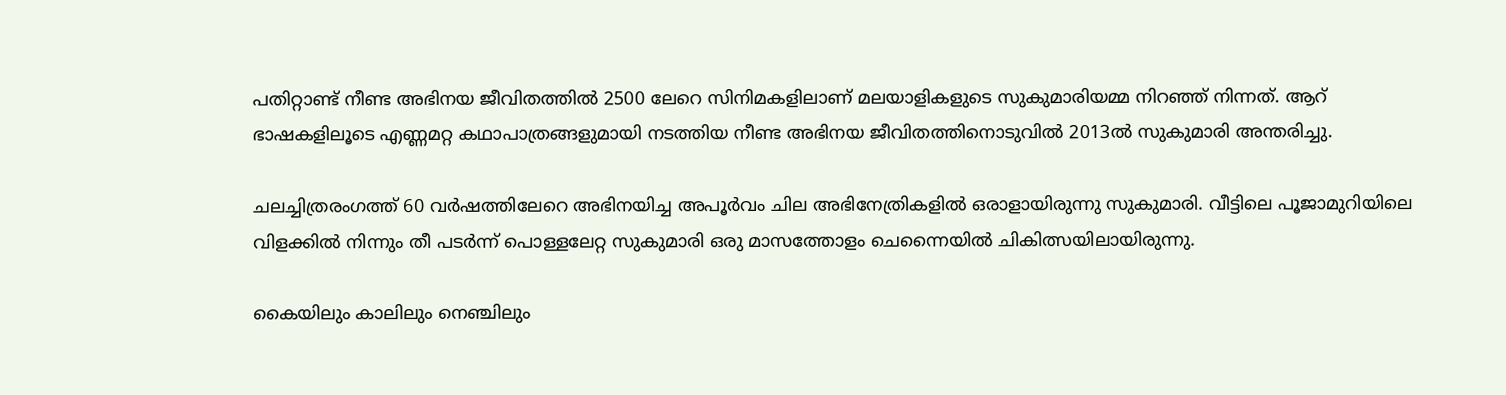പതിറ്റാണ്ട് നീണ്ട അഭിനയ ജീവിതത്തിൽ 2500 ലേറെ സിനിമകളിലാണ് മലയാളികളുടെ സുകുമാരിയമ്മ നിറഞ്ഞ് നിന്നത്. ആറ് ഭാഷകളിലൂടെ എണ്ണമറ്റ കഥാപാത്രങ്ങളുമായി നടത്തിയ നീണ്ട അഭിനയ ജീവിതത്തിനൊടുവിൽ 2013ൽ സുകുമാരി അന്തരിച്ചു.

ചലച്ചിത്രരംഗത്ത് 60 വർഷത്തിലേറെ അഭിനയിച്ച അപൂർവം ചില അഭിനേത്രികളിൽ ഒരാളായിരുന്നു സുകുമാരി. വീട്ടിലെ പൂജാമുറിയിലെ വിളക്കിൽ നിന്നും തീ പടർന്ന് പൊള്ളലേറ്റ സുകുമാരി ഒരു മാസത്തോളം ചെന്നൈയിൽ ചികിത്സയിലായിരുന്നു.

കൈയിലും കാലിലും നെഞ്ചിലും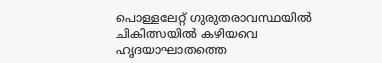പൊള്ളലേറ്റ് ഗുരുതരാവസ്ഥയിൽ ചികിത്സയിൽ കഴിയവെ ഹൃദയാഘാതത്തെ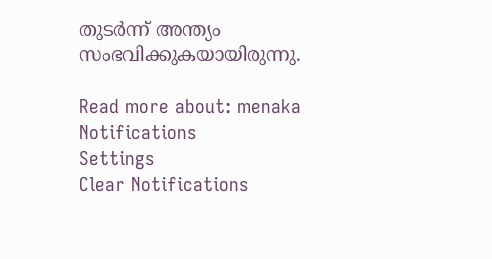തുടർന്ന് അന്ത്യം സംഭവിക്കുകയായിരുന്നു.

Read more about: menaka
Notifications
Settings
Clear Notifications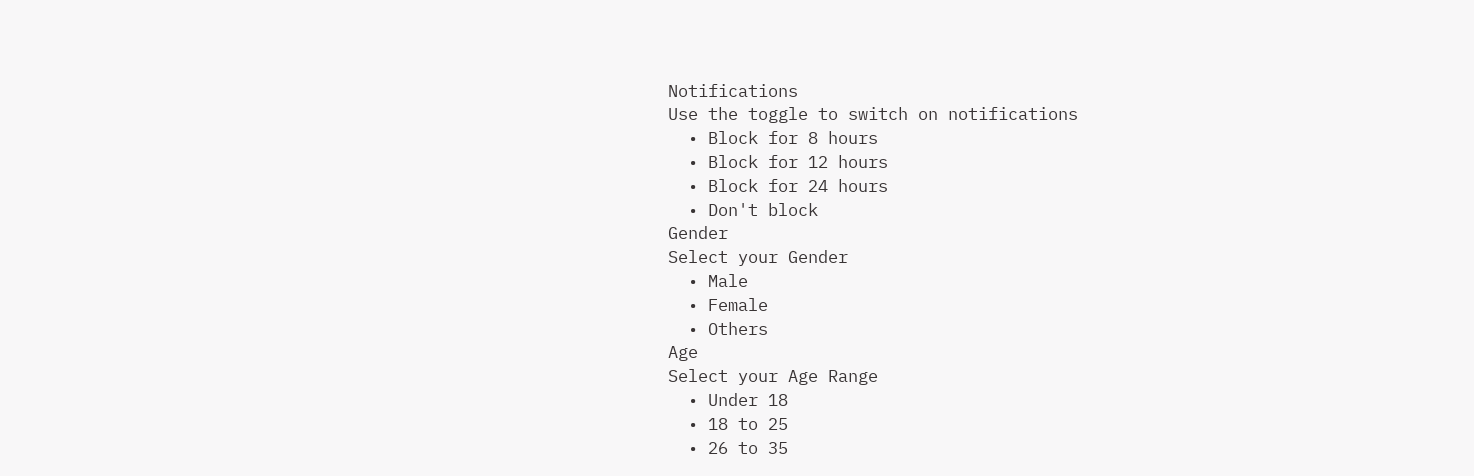Notifications
Use the toggle to switch on notifications
  • Block for 8 hours
  • Block for 12 hours
  • Block for 24 hours
  • Don't block
Gender
Select your Gender
  • Male
  • Female
  • Others
Age
Select your Age Range
  • Under 18
  • 18 to 25
  • 26 to 35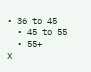• 36 to 45
  • 45 to 55
  • 55+
X